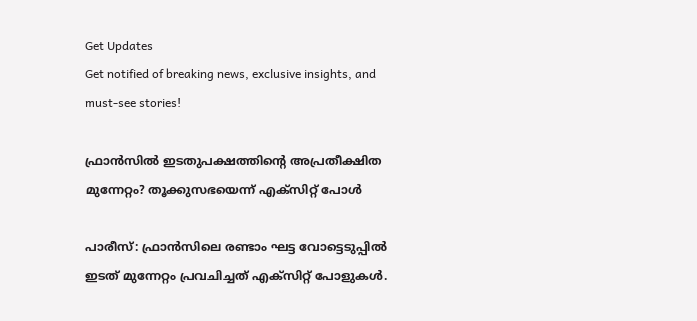Get Updates
Get notified of breaking news, exclusive insights, and must-see stories!

ഫ്രാന്‍സില്‍ ഇടതുപക്ഷത്തിന്റെ അപ്രതീക്ഷിത മുന്നേറ്റം? തൂക്കുസഭയെന്ന് എക്‌സിറ്റ് പോള്‍

പാരീസ്: ഫ്രാന്‍സിലെ രണ്ടാം ഘട്ട വോട്ടെടുപ്പില്‍ ഇടത് മുന്നേറ്റം പ്രവചിച്ചത് എക്‌സിറ്റ് പോളുകള്‍.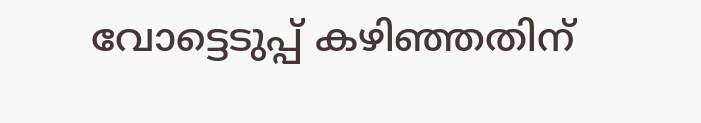വോട്ടെടുപ്പ് കഴിഞ്ഞതിന്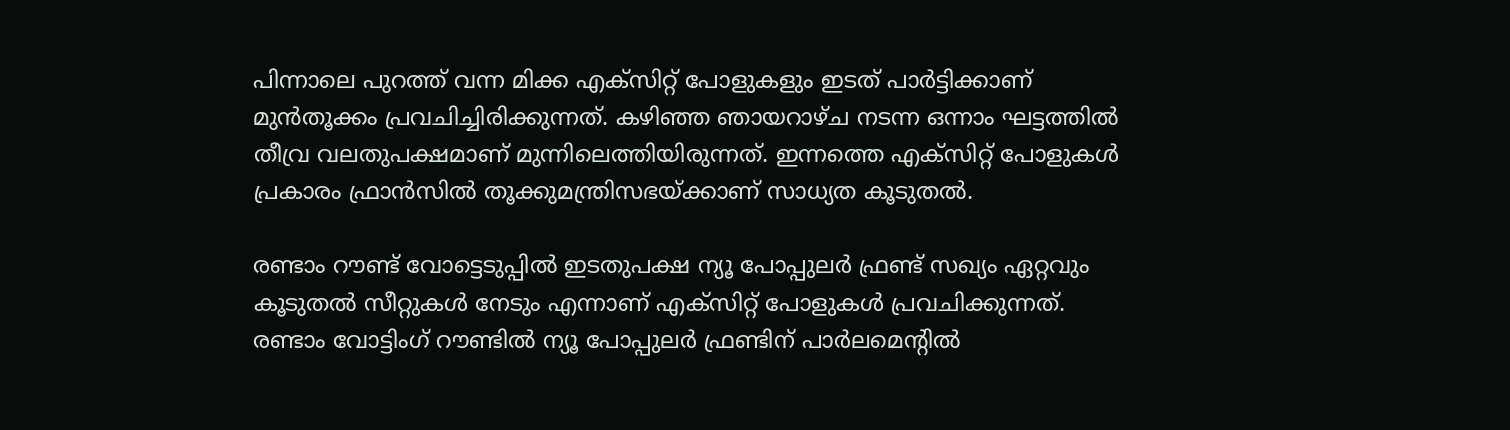പിന്നാലെ പുറത്ത് വന്ന മിക്ക എക്‌സിറ്റ് പോളുകളും ഇടത് പാര്‍ട്ടിക്കാണ് മുന്‍തൂക്കം പ്രവചിച്ചിരിക്കുന്നത്. കഴിഞ്ഞ ഞായറാഴ്ച നടന്ന ഒന്നാം ഘട്ടത്തില്‍ തീവ്ര വലതുപക്ഷമാണ് മുന്നിലെത്തിയിരുന്നത്. ഇന്നത്തെ എക്‌സിറ്റ് പോളുകള്‍ പ്രകാരം ഫ്രാന്‍സില്‍ തൂക്കുമന്ത്രിസഭയ്ക്കാണ് സാധ്യത കൂടുതല്‍.

രണ്ടാം റൗണ്ട് വോട്ടെടുപ്പില്‍ ഇടതുപക്ഷ ന്യൂ പോപ്പുലര്‍ ഫ്രണ്ട് സഖ്യം ഏറ്റവും കൂടുതല്‍ സീറ്റുകള്‍ നേടും എന്നാണ് എക്‌സിറ്റ് പോളുകള്‍ പ്രവചിക്കുന്നത്. രണ്ടാം വോട്ടിംഗ് റൗണ്ടില്‍ ന്യൂ പോപ്പുലര്‍ ഫ്രണ്ടിന് പാര്‍ലമെന്റില്‍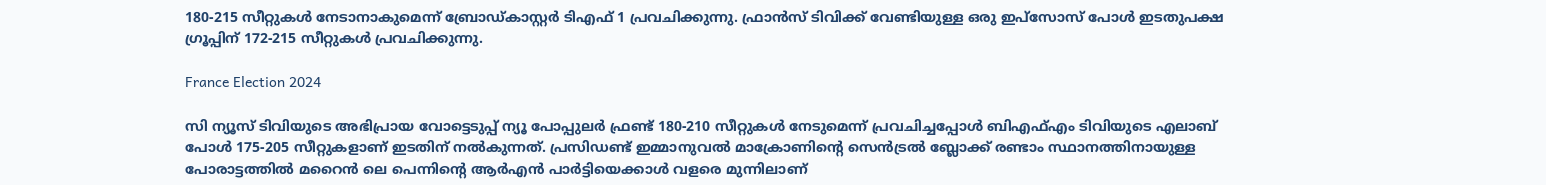180-215 സീറ്റുകള്‍ നേടാനാകുമെന്ന് ബ്രോഡ്കാസ്റ്റര്‍ ടിഎഫ് 1 പ്രവചിക്കുന്നു. ഫ്രാന്‍സ് ടിവിക്ക് വേണ്ടിയുള്ള ഒരു ഇപ്സോസ് പോള്‍ ഇടതുപക്ഷ ഗ്രൂപ്പിന് 172-215 സീറ്റുകള്‍ പ്രവചിക്കുന്നു.

France Election 2024

സി ന്യൂസ് ടിവിയുടെ അഭിപ്രായ വോട്ടെടുപ്പ് ന്യൂ പോപ്പുലര്‍ ഫ്രണ്ട് 180-210 സീറ്റുകള്‍ നേടുമെന്ന് പ്രവചിച്ചപ്പോള്‍ ബിഎഫ്എം ടിവിയുടെ എലാബ് പോള്‍ 175-205 സീറ്റുകളാണ് ഇടതിന് നല്‍കുന്നത്. പ്രസിഡണ്ട് ഇമ്മാനുവല്‍ മാക്രോണിന്റെ സെന്‍ട്രല്‍ ബ്ലോക്ക് രണ്ടാം സ്ഥാനത്തിനായുള്ള പോരാട്ടത്തില്‍ മറൈന്‍ ലെ പെന്നിന്റെ ആര്‍എന്‍ പാര്‍ട്ടിയെക്കാള്‍ വളരെ മുന്നിലാണ്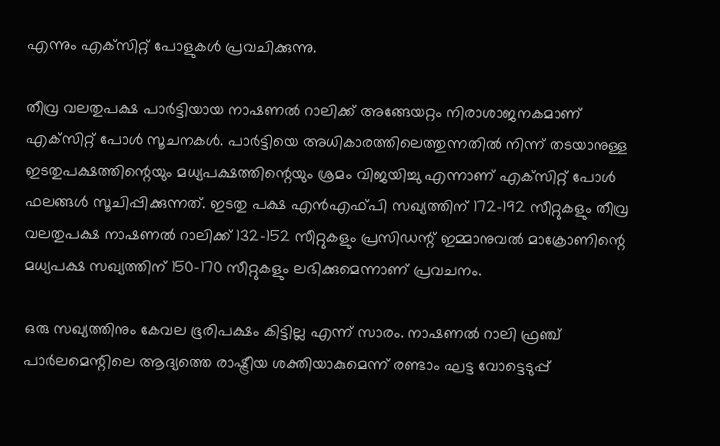എന്നും എക്‌സിറ്റ് പോളുകള്‍ പ്രവചിക്കുന്നു.

തീവ്ര വലതുപക്ഷ പാര്‍ട്ടിയായ നാഷണല്‍ റാലിക്ക് അങ്ങേയറ്റം നിരാശാജനകമാണ് എക്‌സിറ്റ് പോള്‍ സൂചനകള്‍. പാര്‍ട്ടിയെ അധികാരത്തിലെത്തുന്നതില്‍ നിന്ന് തടയാനുള്ള ഇടതുപക്ഷത്തിന്റെയും മധ്യപക്ഷത്തിന്റെയും ശ്രമം വിജയിച്ചു എന്നാണ് എക്‌സിറ്റ് പോള്‍ ഫലങ്ങള്‍ സൂചിപ്പിക്കുന്നത്. ഇടതു പക്ഷ എന്‍എഫ്പി സഖ്യത്തിന് 172-192 സീറ്റുകളും തീവ്ര വലതുപക്ഷ നാഷണല്‍ റാലിക്ക് 132-152 സീറ്റുകളും പ്രസിഡന്റ് ഇമ്മാനുവല്‍ മാക്രോണിന്റെ മധ്യപക്ഷ സഖ്യത്തിന് 150-170 സീറ്റുകളും ലഭിക്കുമെന്നാണ് പ്രവചനം.

ഒരു സഖ്യത്തിനും കേവല ഭൂരിപക്ഷം കിട്ടില്ല എന്ന് സാരം. നാഷണല്‍ റാലി ഫ്രഞ്ച് പാര്‍ലമെന്റിലെ ആദ്യത്തെ രാഷ്ട്രീയ ശക്തിയാകുമെന്ന് രണ്ടാം ഘട്ട വോട്ടെടുപ്പ്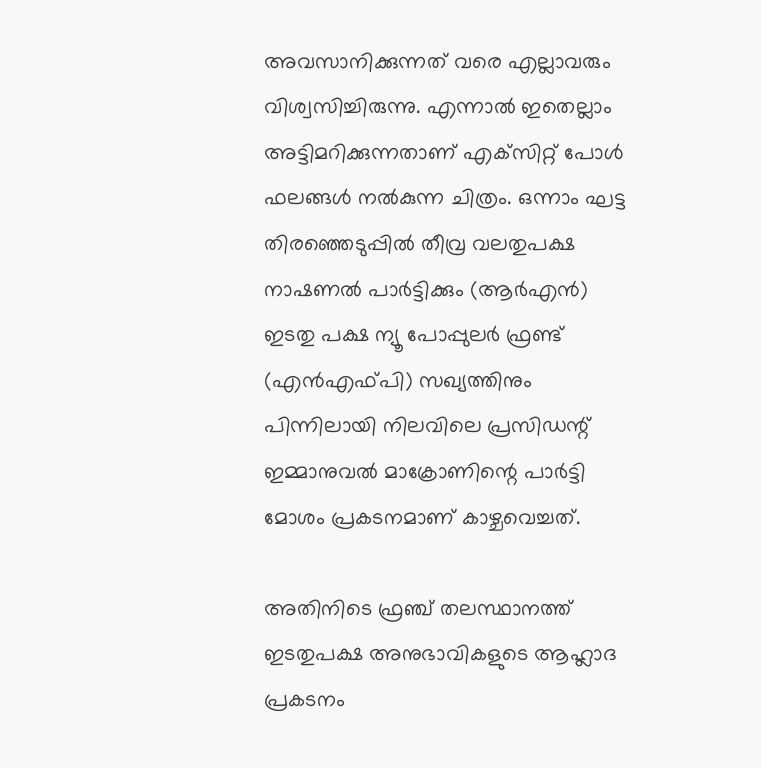അവസാനിക്കുന്നത് വരെ എല്ലാവരും വിശ്വസിച്ചിരുന്നു. എന്നാല്‍ ഇതെല്ലാം അട്ടിമറിക്കുന്നതാണ് എക്‌സിറ്റ് പോള്‍ ഫലങ്ങള്‍ നല്‍കുന്ന ചിത്രം. ഒന്നാം ഘട്ട തിരഞ്ഞെടുപ്പില്‍ തീവ്ര വലതുപക്ഷ നാഷണല്‍ പാര്‍ട്ടിക്കും (ആര്‍എന്‍) ഇടതു പക്ഷ ന്യൂ പോപ്പുലര്‍ ഫ്രണ്ട് (എന്‍എഫ്പി) സഖ്യത്തിനും പിന്നിലായി നിലവിലെ പ്രസിഡന്റ് ഇമ്മാനുവല്‍ മാക്രോണിന്റെ പാര്‍ട്ടി മോശം പ്രകടനമാണ് കാഴ്ചവെച്ചത്.

അതിനിടെ ഫ്രഞ്ച് തലസ്ഥാനത്ത് ഇടതുപക്ഷ അനുഭാവികളുടെ ആഹ്ലാദ പ്രകടനം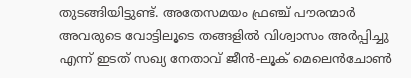തുടങ്ങിയിട്ടുണ്ട്. അതേസമയം ഫ്രഞ്ച് പൗരന്മാര്‍ അവരുടെ വോട്ടിലൂടെ തങ്ങളില്‍ വിശ്വാസം അര്‍പ്പിച്ചു എന്ന് ഇടത് സഖ്യ നേതാവ് ജീന്‍-ലൂക് മെലെന്‍ചോണ്‍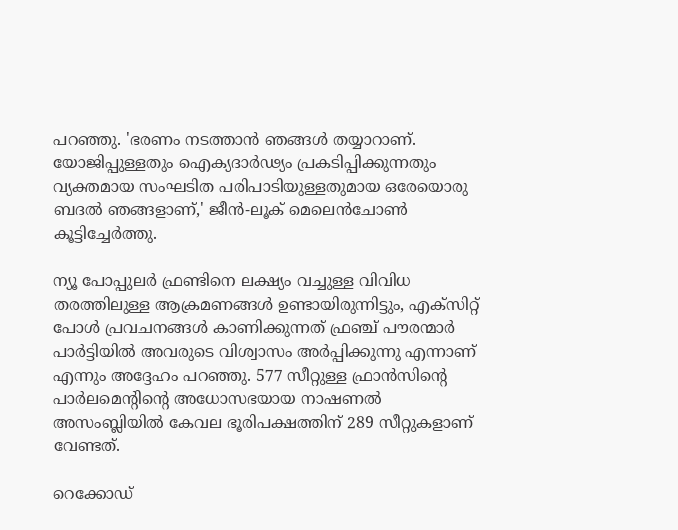പറഞ്ഞു. 'ഭരണം നടത്താന്‍ ഞങ്ങള്‍ തയ്യാറാണ്. യോജിപ്പുള്ളതും ഐക്യദാര്‍ഢ്യം പ്രകടിപ്പിക്കുന്നതും വ്യക്തമായ സംഘടിത പരിപാടിയുള്ളതുമായ ഒരേയൊരു ബദല്‍ ഞങ്ങളാണ്,' ജീന്‍-ലൂക് മെലെന്‍ചോണ്‍ കൂട്ടിച്ചേര്‍ത്തു.

ന്യൂ പോപ്പുലര്‍ ഫ്രണ്ടിനെ ലക്ഷ്യം വച്ചുള്ള വിവിധ തരത്തിലുള്ള ആക്രമണങ്ങള്‍ ഉണ്ടായിരുന്നിട്ടും, എക്‌സിറ്റ് പോള്‍ പ്രവചനങ്ങള്‍ കാണിക്കുന്നത് ഫ്രഞ്ച് പൗരന്മാര്‍ പാര്‍ട്ടിയില്‍ അവരുടെ വിശ്വാസം അര്‍പ്പിക്കുന്നു എന്നാണ് എന്നും അദ്ദേഹം പറഞ്ഞു. 577 സീറ്റുള്ള ഫ്രാന്‍സിന്റെ പാര്‍ലമെന്റിന്റെ അധോസഭയായ നാഷണല്‍ അസംബ്ലിയില്‍ കേവല ഭൂരിപക്ഷത്തിന് 289 സീറ്റുകളാണ് വേണ്ടത്.

റെക്കോഡ്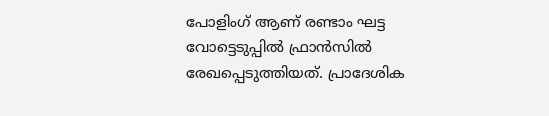പോളിംഗ് ആണ് രണ്ടാം ഘട്ട വോട്ടെടുപ്പില്‍ ഫ്രാന്‍സില്‍ രേഖപ്പെടുത്തിയത്. പ്രാദേശിക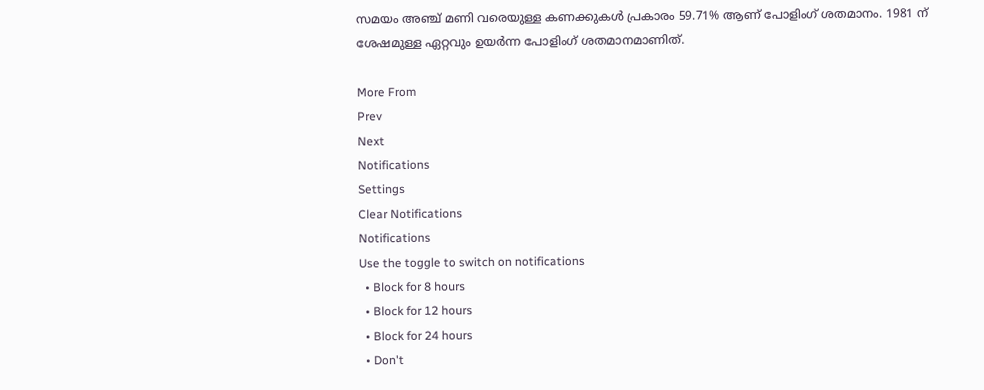സമയം അഞ്ച് മണി വരെയുള്ള കണക്കുകള്‍ പ്രകാരം 59.71% ആണ് പോളിംഗ് ശതമാനം. 1981 ന് ശേഷമുള്ള ഏറ്റവും ഉയര്‍ന്ന പോളിംഗ് ശതമാനമാണിത്.

More From
Prev
Next
Notifications
Settings
Clear Notifications
Notifications
Use the toggle to switch on notifications
  • Block for 8 hours
  • Block for 12 hours
  • Block for 24 hours
  • Don't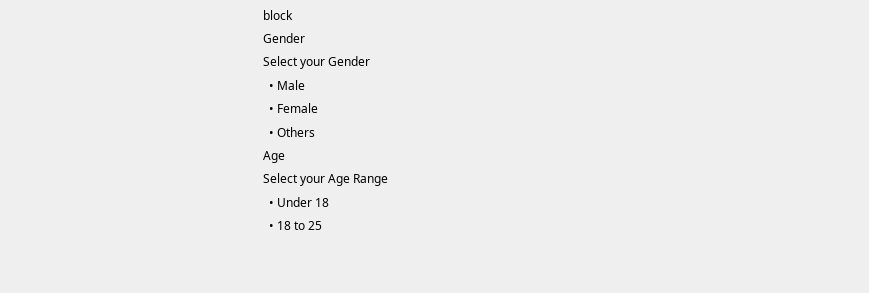block
Gender
Select your Gender
  • Male
  • Female
  • Others
Age
Select your Age Range
  • Under 18
  • 18 to 25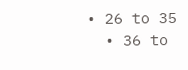• 26 to 35
  • 36 to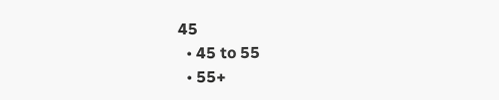45
  • 45 to 55
  • 55+